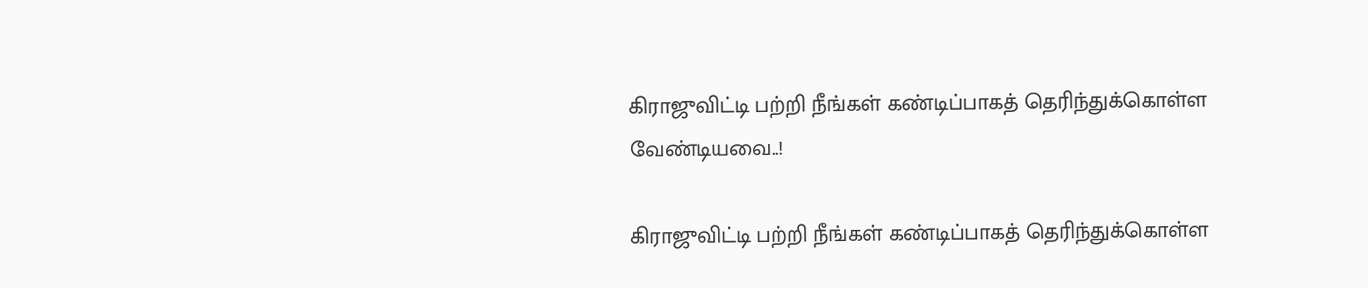கிராஜுவிட்டி பற்றி நீங்கள் கண்டிப்பாகத் தெரிந்துக்கொள்ள வேண்டியவை..!

கிராஜுவிட்டி பற்றி நீங்கள் கண்டிப்பாகத் தெரிந்துக்கொள்ள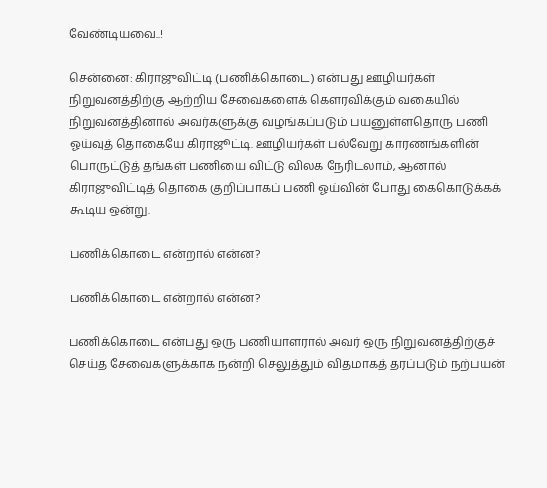வேண்டியவை..!

சென்னை: கிராஜுவிட்டி (பணிக்கொடை) என்பது ஊழியர்கள் நிறுவனத்திற்கு ஆற்றிய சேவைகளைக் கௌரவிக்கும் வகையில் நிறுவனத்தினால் அவர்களுக்கு வழங்கப்படும் பயனுள்ளதொரு பணி ஓய்வுத் தொகையே கிராஜூட்டி. ஊழியர்கள் பல்வேறு காரணங்களின் பொருட்டுத் தங்கள் பணியை விட்டு விலக நேரிடலாம், ஆனால் கிராஜுவிட்டித் தொகை குறிப்பாகப் பணி ஓய்வின் போது கைகொடுக்கக் கூடிய ஒன்று.

பணிக்கொடை என்றால் என்ன?

பணிக்கொடை என்றால் என்ன?

பணிக்கொடை என்பது ஒரு பணியாளரால் அவர் ஒரு நிறுவனத்திற்குச் செய்த சேவைகளுக்காக நன்றி செலுத்தும் விதமாகத் தரப்படும் நற்பயன்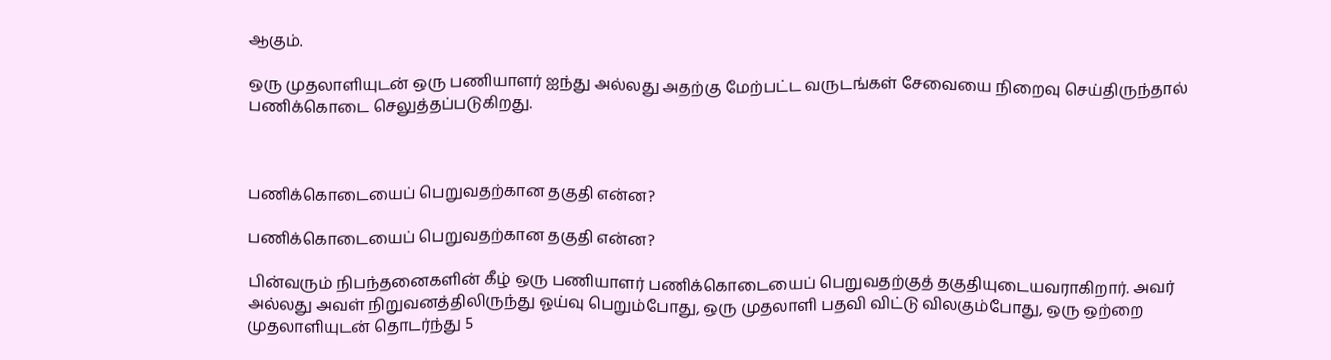ஆகும்.

ஒரு முதலாளியுடன் ஒரு பணியாளர் ஐந்து அல்லது அதற்கு மேற்பட்ட வருடங்கள் சேவையை நிறைவு செய்திருந்தால் பணிக்கொடை செலுத்தப்படுகிறது.



பணிக்கொடையைப் பெறுவதற்கான தகுதி என்ன?

பணிக்கொடையைப் பெறுவதற்கான தகுதி என்ன?

பின்வரும் நிபந்தனைகளின் கீழ் ஒரு பணியாளர் பணிக்கொடையைப் பெறுவதற்குத் தகுதியுடையவராகிறார். அவர் அல்லது அவள் நிறுவனத்திலிருந்து ஓய்வு பெறும்போது, ஒரு முதலாளி பதவி விட்டு விலகும்போது, ஒரு ஒற்றை முதலாளியுடன் தொடர்ந்து 5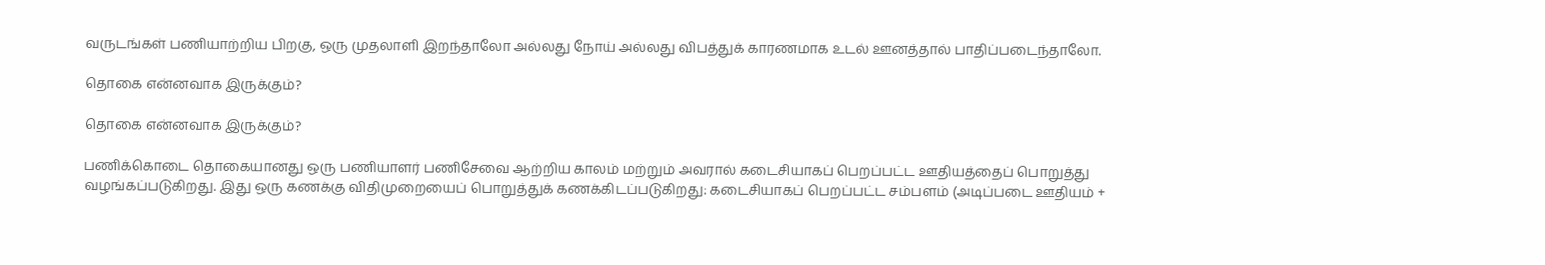வருடங்கள் பணியாற்றிய பிறகு, ஒரு முதலாளி இறந்தாலோ அல்லது நோய் அல்லது விபத்துக் காரணமாக உடல் ஊனத்தால் பாதிப்படைந்தாலோ.

தொகை என்னவாக இருக்கும்?

தொகை என்னவாக இருக்கும்?

பணிக்கொடை தொகையானது ஒரு பணியாளர் பணிசேவை ஆற்றிய காலம் மற்றும் அவரால் கடைசியாகப் பெறப்பட்ட ஊதியத்தைப் பொறுத்து வழங்கப்படுகிறது. இது ஒரு கணக்கு விதிமுறையைப் பொறுத்துக் கணக்கிடப்படுகிறது: கடைசியாகப் பெறப்பட்ட சம்பளம் (அடிப்படை ஊதியம் +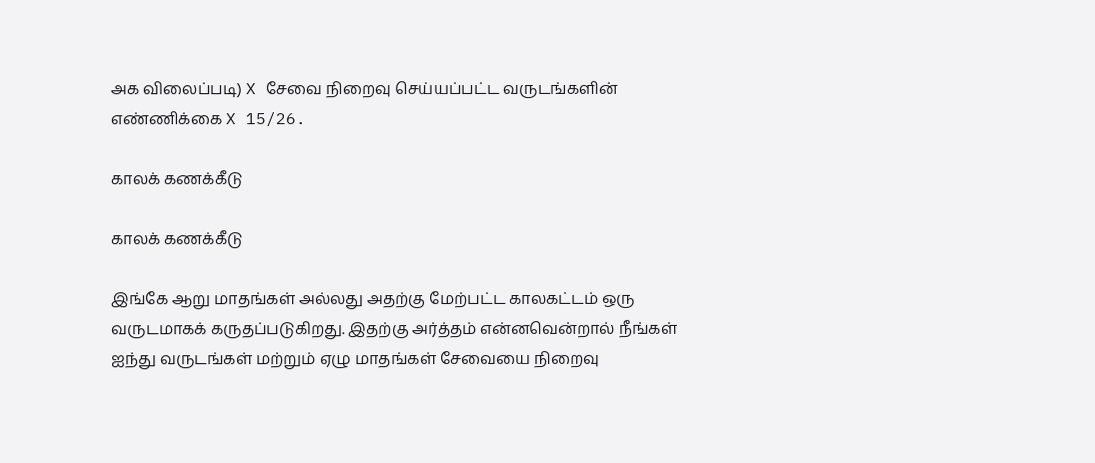அக விலைப்படி) X சேவை நிறைவு செய்யப்பட்ட வருடங்களின் எண்ணிக்கை X 15/26.

காலக் கணக்கீடு

காலக் கணக்கீடு

இங்கே ஆறு மாதங்கள் அல்லது அதற்கு மேற்பட்ட காலகட்டம் ஒரு வருடமாகக் கருதப்படுகிறது. இதற்கு அர்த்தம் என்னவென்றால் நீங்கள் ஐந்து வருடங்கள் மற்றும் ஏழு மாதங்கள் சேவையை நிறைவு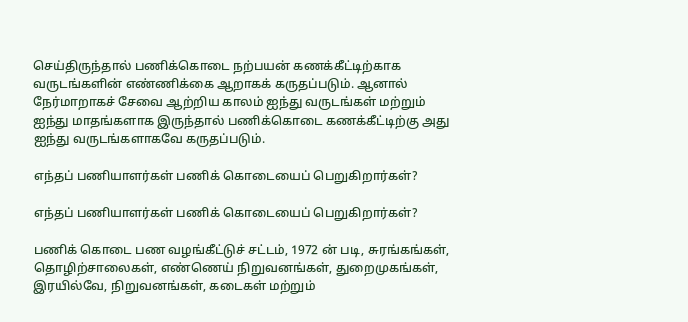செய்திருந்தால் பணிக்கொடை நற்பயன் கணக்கீட்டிற்காக வருடங்களின் எண்ணிக்கை ஆறாகக் கருதப்படும். ஆனால் நேர்மாறாகச் சேவை ஆற்றிய காலம் ஐந்து வருடங்கள் மற்றும் ஐந்து மாதங்களாக இருந்தால் பணிக்கொடை கணக்கீட்டிற்கு அது ஐந்து வருடங்களாகவே கருதப்படும்.

எந்தப் பணியாளர்கள் பணிக் கொடையைப் பெறுகிறார்கள்?

எந்தப் பணியாளர்கள் பணிக் கொடையைப் பெறுகிறார்கள்?

பணிக் கொடை பண வழங்கீட்டுச் சட்டம், 1972 ன் படி, சுரங்கங்கள், தொழிற்சாலைகள், எண்ணெய் நிறுவனங்கள், துறைமுகங்கள், இரயில்வே, நிறுவனங்கள், கடைகள் மற்றும்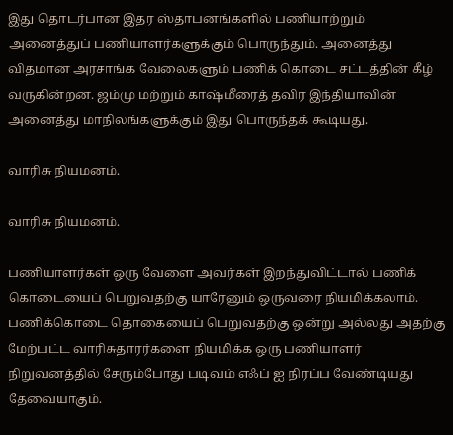இது தொடர்பான இதர ஸ்தாபனங்களில் பணியாற்றும் அனைத்துப் பணியாளர்களுக்கும் பொருந்தும். அனைத்து விதமான அரசாங்க வேலைகளும் பணிக் கொடை சட்டத்தின் கீழ் வருகின்றன. ஜம்மு மற்றும் காஷ்மீரைத் தவிர இந்தியாவின் அனைத்து மாநிலங்களுக்கும் இது பொருந்தக் கூடியது.

வாரிசு நியமனம்.

வாரிசு நியமனம்.

பணியாளர்கள் ஒரு வேளை அவர்கள் இறந்துவிட்டால் பணிக் கொடையைப் பெறுவதற்கு யாரேனும் ஒருவரை நியமிக்கலாம். பணிக்கொடை தொகையைப் பெறுவதற்கு ஒன்று அல்லது அதற்கு மேற்பட்ட வாரிசுதாரர்களை நியமிக்க ஒரு பணியாளர் நிறுவனத்தில் சேரும்போது படிவம் எஃப் ஐ நிரப்ப வேண்டியது தேவையாகும்.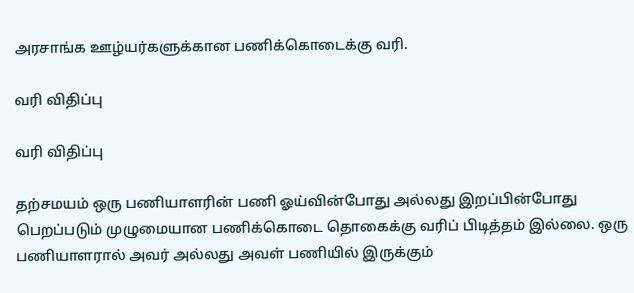அரசாங்க ஊழ்யர்களுக்கான பணிக்கொடைக்கு வரி.

வரி விதிப்பு

வரி விதிப்பு

தற்சமயம் ஒரு பணியாளரின் பணி ஓய்வின்போது அல்லது இறப்பின்போது பெறப்படும் முழுமையான பணிக்கொடை தொகைக்கு வரிப் பிடித்தம் இல்லை. ஒரு பணியாளரால் அவர் அல்லது அவள் பணியில் இருக்கும்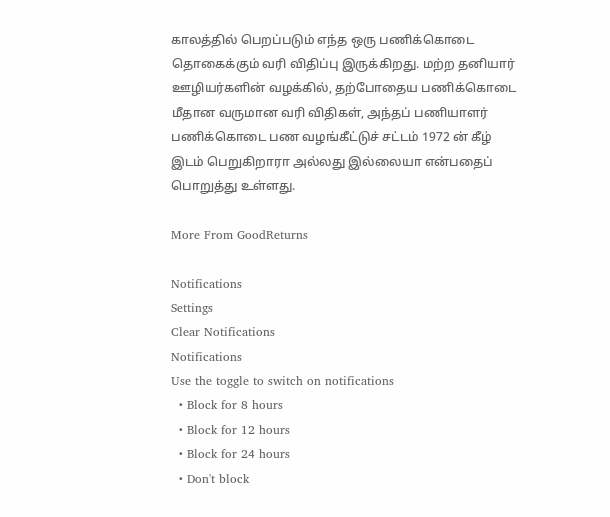காலத்தில் பெறப்படும் எந்த ஒரு பணிக்கொடை தொகைக்கும் வரி விதிப்பு இருக்கிறது. மற்ற தனியார் ஊழியர்களின் வழக்கில், தற்போதைய பணிக்கொடை மீதான வருமான வரி விதிகள், அந்தப் பணியாளர் பணிக்கொடை பண வழங்கீட்டுச் சட்டம் 1972 ன் கீழ் இடம் பெறுகிறாரா அல்லது இல்லையா என்பதைப் பொறுத்து உள்ளது.

More From GoodReturns

Notifications
Settings
Clear Notifications
Notifications
Use the toggle to switch on notifications
  • Block for 8 hours
  • Block for 12 hours
  • Block for 24 hours
  • Don't block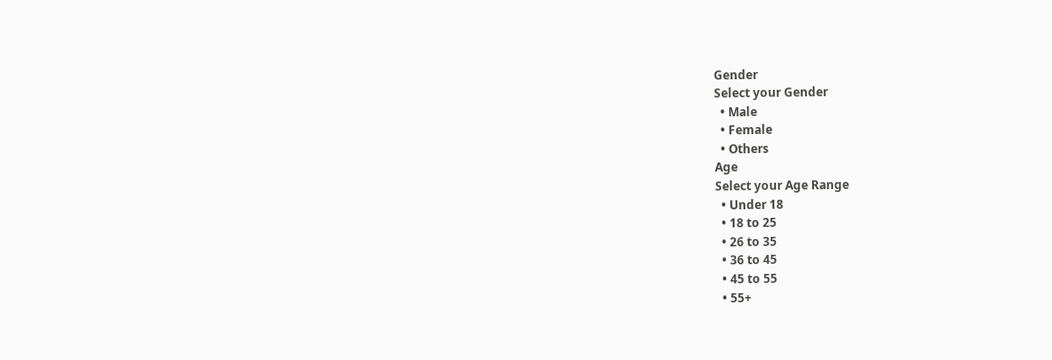Gender
Select your Gender
  • Male
  • Female
  • Others
Age
Select your Age Range
  • Under 18
  • 18 to 25
  • 26 to 35
  • 36 to 45
  • 45 to 55
  • 55+